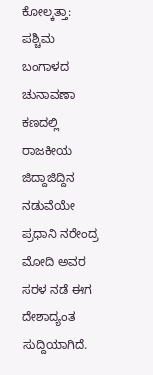ಕೋಲ್ಕತ್ತಾ: ಪಶ್ಚಿಮ ಬಂಗಾಳದ ಚುನಾವಣಾ ಕಣದಲ್ಲಿ ರಾಜಕೀಯ ಜಿದ್ದಾಜಿದ್ದಿನ ನಡುವೆಯೇ ಪ್ರಧಾನಿ ನರೇಂದ್ರ ಮೋದಿ ಅವರ ಸರಳ ನಡೆ ಈಗ ದೇಶಾದ್ಯಂತ ಸುದ್ದಿಯಾಗಿದೆ.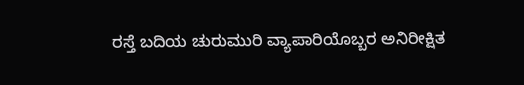ರಸ್ತೆ ಬದಿಯ ಚುರುಮುರಿ ವ್ಯಾಪಾರಿಯೊಬ್ಬರ ಅನಿರೀಕ್ಷಿತ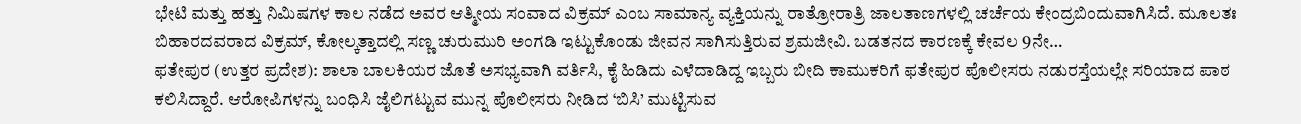ಭೇಟಿ ಮತ್ತು ಹತ್ತು ನಿಮಿಷಗಳ ಕಾಲ ನಡೆದ ಅವರ ಆತ್ಮೀಯ ಸಂವಾದ ವಿಕ್ರಮ್ ಎಂಬ ಸಾಮಾನ್ಯ ವ್ಯಕ್ತಿಯನ್ನು ರಾತ್ರೋರಾತ್ರಿ ಜಾಲತಾಣಗಳಲ್ಲಿ ಚರ್ಚೆಯ ಕೇಂದ್ರಬಿಂದುವಾಗಿಸಿದೆ. ಮೂಲತಃ ಬಿಹಾರದವರಾದ ವಿಕ್ರಮ್, ಕೋಲ್ಕತ್ತಾದಲ್ಲಿ ಸಣ್ಣ ಚುರುಮುರಿ ಅಂಗಡಿ ಇಟ್ಟುಕೊಂಡು ಜೀವನ ಸಾಗಿಸುತ್ತಿರುವ ಶ್ರಮಜೀವಿ. ಬಡತನದ ಕಾರಣಕ್ಕೆ ಕೇವಲ 9ನೇ…
ಫತೇಪುರ (ಉತ್ತರ ಪ್ರದೇಶ): ಶಾಲಾ ಬಾಲಕಿಯರ ಜೊತೆ ಅಸಭ್ಯವಾಗಿ ವರ್ತಿಸಿ, ಕೈ ಹಿಡಿದು ಎಳೆದಾಡಿದ್ದ ಇಬ್ಬರು ಬೀದಿ ಕಾಮುಕರಿಗೆ ಫತೇಪುರ ಪೊಲೀಸರು ನಡುರಸ್ತೆಯಲ್ಲೇ ಸರಿಯಾದ ಪಾಠ ಕಲಿಸಿದ್ದಾರೆ. ಆರೋಪಿಗಳನ್ನು ಬಂಧಿಸಿ ಜೈಲಿಗಟ್ಟುವ ಮುನ್ನ ಪೊಲೀಸರು ನೀಡಿದ ‘ಬಿಸಿ’ ಮುಟ್ಟಿಸುವ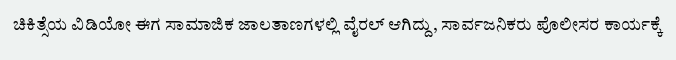ಚಿಕಿತ್ಸೆಯ ವಿಡಿಯೋ ಈಗ ಸಾಮಾಜಿಕ ಜಾಲತಾಣಗಳಲ್ಲಿ ವೈರಲ್ ಆಗಿದ್ದು, ಸಾರ್ವಜನಿಕರು ಪೊಲೀಸರ ಕಾರ್ಯಕ್ಕೆ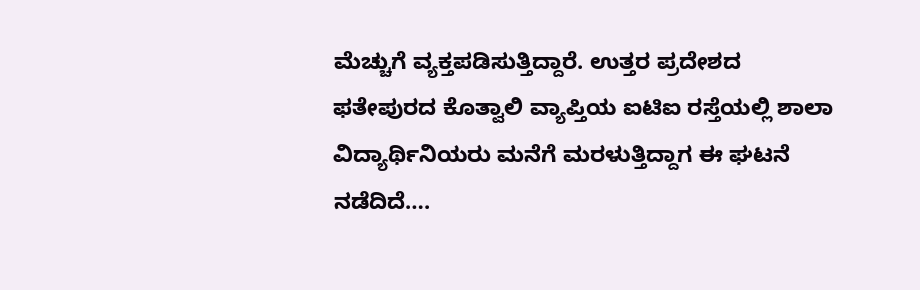ಮೆಚ್ಚುಗೆ ವ್ಯಕ್ತಪಡಿಸುತ್ತಿದ್ದಾರೆ. ಉತ್ತರ ಪ್ರದೇಶದ ಫತೇಪುರದ ಕೊತ್ವಾಲಿ ವ್ಯಾಪ್ತಿಯ ಐಟಿಐ ರಸ್ತೆಯಲ್ಲಿ ಶಾಲಾ ವಿದ್ಯಾರ್ಥಿನಿಯರು ಮನೆಗೆ ಮರಳುತ್ತಿದ್ದಾಗ ಈ ಘಟನೆ ನಡೆದಿದೆ….